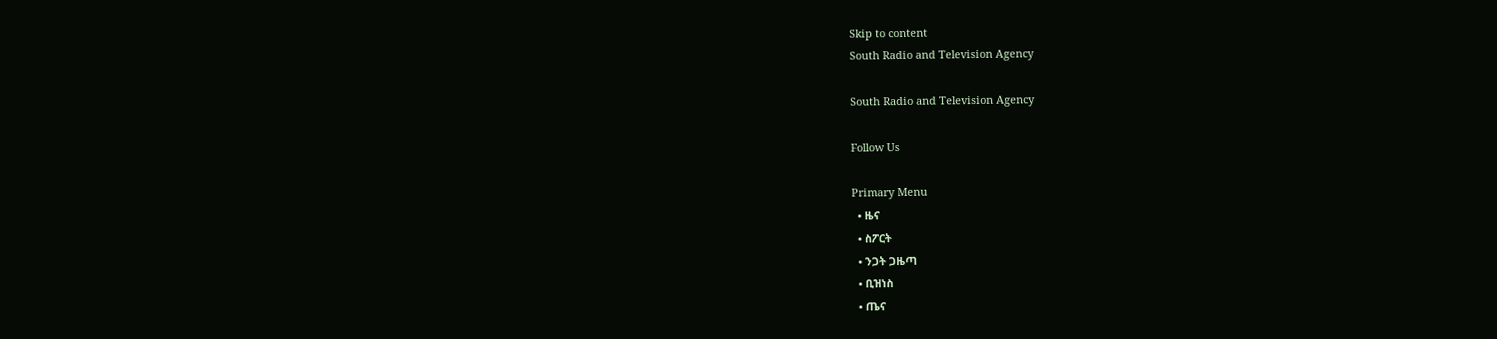Skip to content
South Radio and Television Agency

South Radio and Television Agency

Follow Us

Primary Menu
  • ዜና
  • ስፖርት
  • ንጋት ጋዜጣ
  • ቢዝነስ
  • ጤና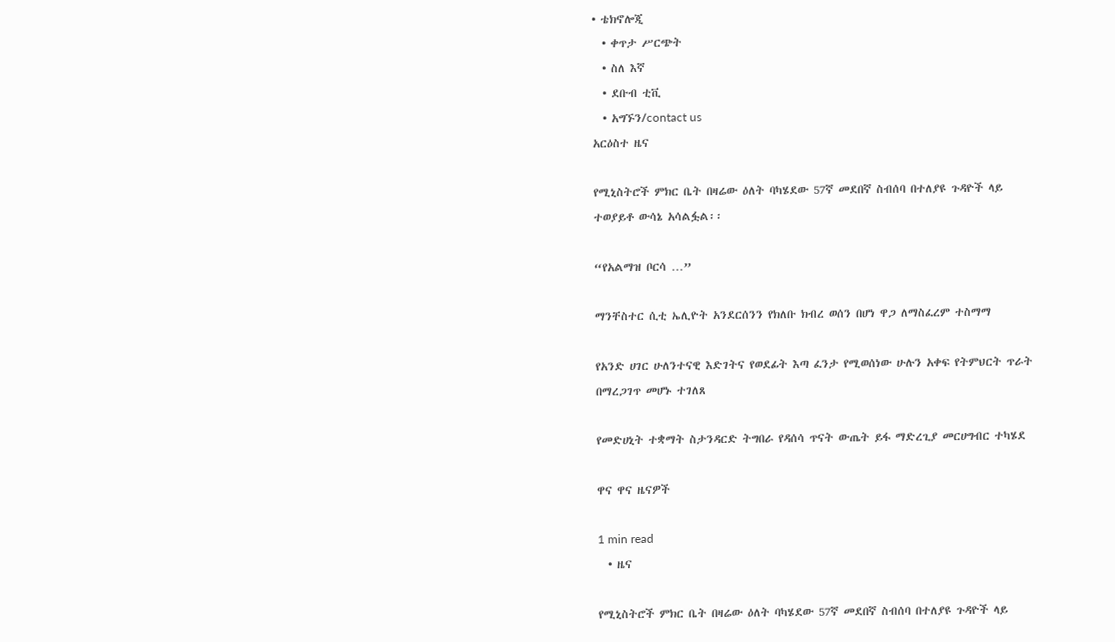• ቴክኖሎጂ
  • ቀጥታ ሥርጭት
  • ስለ እኛ
  • ደቡብ ቲቪ
  • አግኙን/contact us
አርዕስተ ዜና

የሚኒስትሮች ምክር ቤት በዛሬው ዕለት ባካሄደው 57ኛ መደበኛ ስብሰባ በተለያዩ ጉዳዮች ላይ ተወያይቶ ውሳኔ አሳልፏል፡፡

“የአልማዝ ቦርሳ …”

ማንቸስተር ሲቲ ኤሊዮት አንደርሰንን የክለቡ ክብረ ወሰን በሆነ ዋጋ ለማስፈረም ተስማማ

የአንድ ሀገር ሁለንተናዊ እድገትና የወደፊት እጣ ፈንታ የሚወሰነው ሁሉን አቀፍ የትምህርት ጥራት በማረጋገጥ መሆኑ ተገለጸ

የመድሀኒት ተቋማት ስታንዳርድ ትግበራ የዳሰሳ ጥናት ውጤት ይፋ ማድረጊያ መርሀግብር ተካሄደ

ዋና ዋና ዜናዎች

1 min read
  • ዜና

የሚኒስትሮች ምክር ቤት በዛሬው ዕለት ባካሄደው 57ኛ መደበኛ ስብሰባ በተለያዩ ጉዳዮች ላይ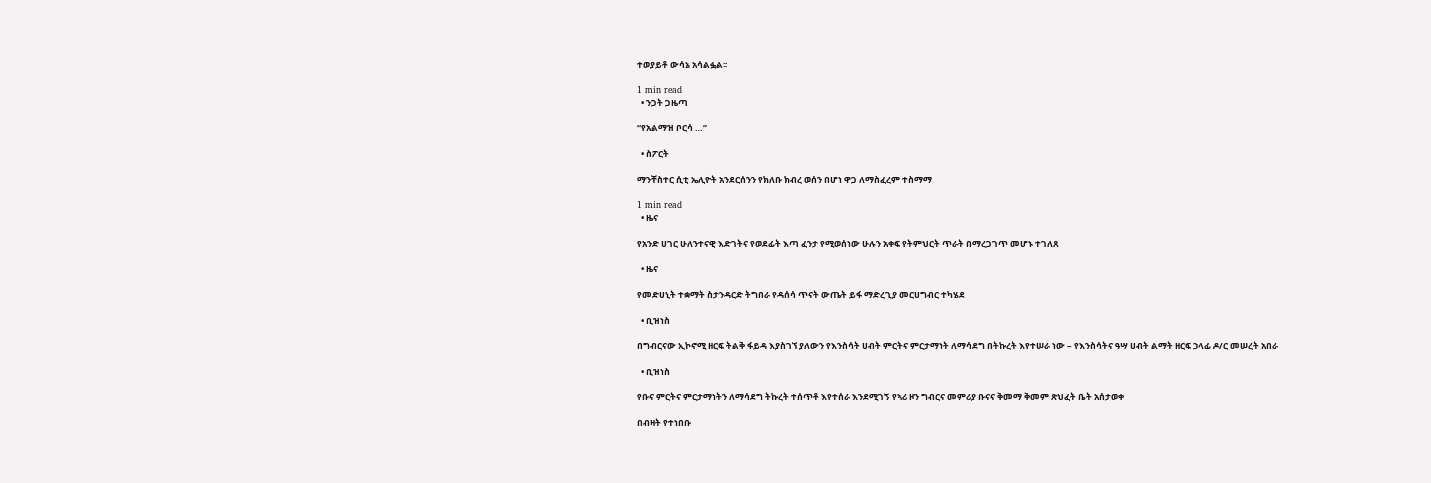ተወያይቶ ውሳኔ አሳልፏል፡፡

1 min read
  • ንጋት ጋዜጣ

“የአልማዝ ቦርሳ …”

  • ስፖርት

ማንቸስተር ሲቲ ኤሊዮት አንደርሰንን የክለቡ ክብረ ወሰን በሆነ ዋጋ ለማስፈረም ተስማማ

1 min read
  • ዜና

የአንድ ሀገር ሁለንተናዊ እድገትና የወደፊት እጣ ፈንታ የሚወሰነው ሁሉን አቀፍ የትምህርት ጥራት በማረጋገጥ መሆኑ ተገለጸ

  • ዜና

የመድሀኒት ተቋማት ስታንዳርድ ትግበራ የዳሰሳ ጥናት ውጤት ይፋ ማድረጊያ መርሀግብር ተካሄደ

  • ቢዝነስ

በግብርናው ኢኮኖሚ ዘርፍ ትልቅ ፋይዳ እያስገኘ ያለውን የእንስሳት ሀብት ምርትና ምርታማነት ለማሳደግ በትኩረት እየተሠራ ነው – የእንስሳትና ዓሣ ሀብት ልማት ዘርፍ ኃላፊ ዶ/ር መሠረት አበራ

  • ቢዝነስ

የቡና ምርትና ምርታማነትን ለማሳደግ ትኩረት ተሰጥቶ እየተሰራ እንደሚገኝ የኣሪ ዞን ግብርና መምሪያ ቡናና ቅመማ ቅመም ጽህፈት ቤት አሰታወቀ

በብዛት የተነበቡ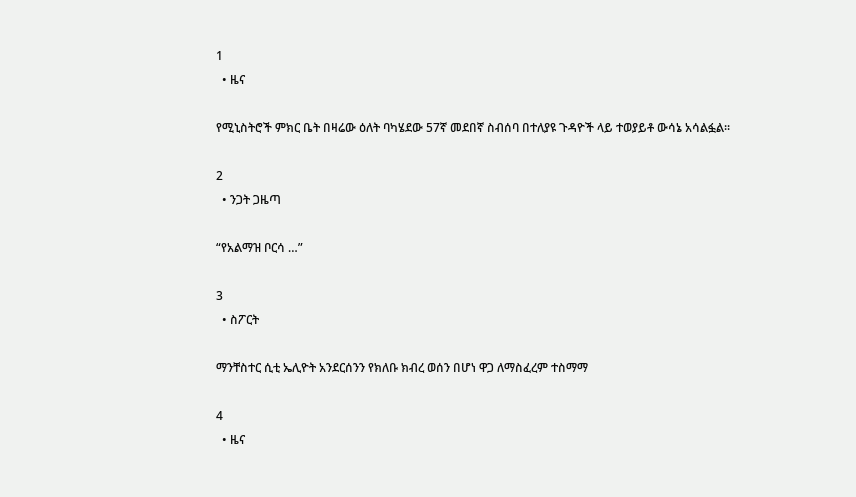1
  • ዜና

የሚኒስትሮች ምክር ቤት በዛሬው ዕለት ባካሄደው 57ኛ መደበኛ ስብሰባ በተለያዩ ጉዳዮች ላይ ተወያይቶ ውሳኔ አሳልፏል፡፡

2
  • ንጋት ጋዜጣ

“የአልማዝ ቦርሳ …”

3
  • ስፖርት

ማንቸስተር ሲቲ ኤሊዮት አንደርሰንን የክለቡ ክብረ ወሰን በሆነ ዋጋ ለማስፈረም ተስማማ

4
  • ዜና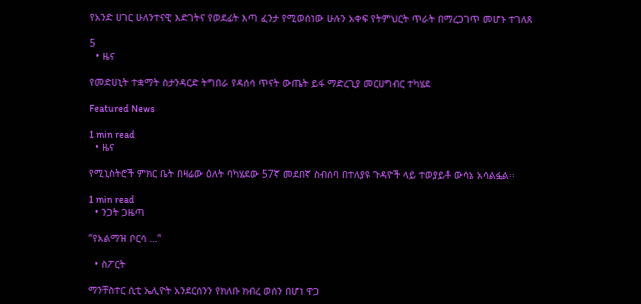የአንድ ሀገር ሁለንተናዊ እድገትና የወደፊት እጣ ፈንታ የሚወሰነው ሁሉን አቀፍ የትምህርት ጥራት በማረጋገጥ መሆኑ ተገለጸ

5
  • ዜና

የመድሀኒት ተቋማት ስታንዳርድ ትግበራ የዳሰሳ ጥናት ውጤት ይፋ ማድረጊያ መርሀግብር ተካሄደ

Featured News

1 min read
  • ዜና

የሚኒስትሮች ምክር ቤት በዛሬው ዕለት ባካሄደው 57ኛ መደበኛ ስብሰባ በተለያዩ ጉዳዮች ላይ ተወያይቶ ውሳኔ አሳልፏል፡፡

1 min read
  • ንጋት ጋዜጣ

“የአልማዝ ቦርሳ …”

  • ስፖርት

ማንቸስተር ሲቲ ኤሊዮት አንደርሰንን የክለቡ ክብረ ወሰን በሆነ ዋጋ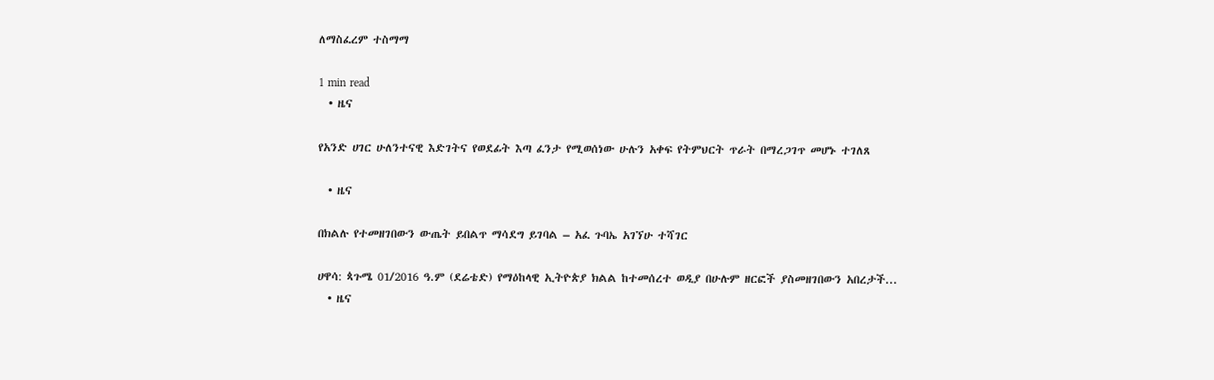ለማስፈረም ተስማማ

1 min read
  • ዜና

የአንድ ሀገር ሁለንተናዊ እድገትና የወደፊት እጣ ፈንታ የሚወሰነው ሁሉን አቀፍ የትምህርት ጥራት በማረጋገጥ መሆኑ ተገለጸ

  • ዜና

በክልሉ የተመዘገበውን ውጤት ይበልጥ ማሳደግ ይገባል – አፈ ጉባኤ አገኘሁ ተሻገር

ሀዋሳ: ጳጉሜ 01/2016 ዓ.ም (ደሬቴድ) የማዕከላዊ ኢትዮጵያ ክልል ከተመሰረተ ወዲያ በሁሉም ዘርፎች ያስመዘገበውን አበረታች...
  • ዜና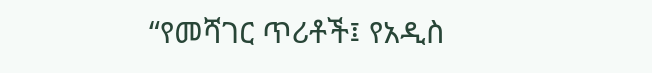“የመሻገር ጥሪቶች፤ የአዲስ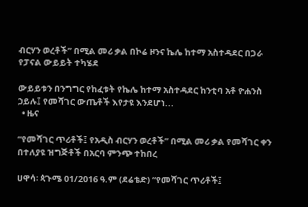ብርሃን ወረቶች” በሚል መሪ ቃል በኮሬ ዞንና ኬሌ ከተማ አስተዳደር በጋራ የፓናል ውይይት ተካሄደ

ውይይቱን በንግግር የከፈቱት የኬሌ ከተማ አስተዳደር ከንቲባ አቶ ዮሐንስ ኃይሉ፤ የመሻገር ውጤቶች እየታዩ እንደሆነ...
  • ዜና

“የመሻገር ጥሪቶች፤ የአዲስ ብርሃን ወረቶች” በሚል መሪ ቃል የመሻገር ቀን በተለያዩ ዝግጅቶች በአርባ ምንጭ ተከበረ

ሀዋሳ፡ ጳጉሜ 01/2016 ዓ.ም (ደሬቴድ) “የመሻገር ጥሪቶች፤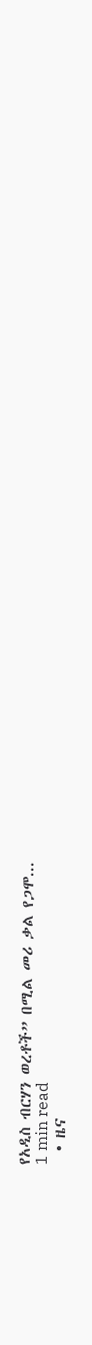የአዲስ ብርሃን ወረቶች” በሚል መሪ ቃል የጋሞ...
1 min read
  • ዜና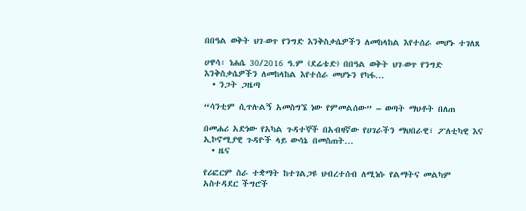በበዓል ወቅት ህገ-ወጥ የንግድ እንቅስቃሴዎችን ለመከላከል እየተሰራ መሆኑ ተገለጸ

ሀዋሳ፡ ነሐሴ 30/2016 ዓ.ም (ደሬቴድ) በበዓል ወቅት ህገ-ወጥ የንግድ እንቅስቃሴዎችን ለመከላከል እየተሰራ መሆኑን የካፋ...
  • ንጋት ጋዜጣ

“ሳንቲም ሲጥሉልኝ አመስግኜ ነው የምመልሰው” – ወጣት ማህቶት በለጠ

በመሐሪ አድነው የአካል ጉዳተኞች በአብዛኛው የሀገራችን ማህበራዊ፣ ፖለቲካዊ እና ኢኮኖሚያዊ ጉዳዮች ላይ ውሳኔ በመስጠት...
  • ዜና

የሪፎርም ስራ ተቋማት ከተገልጋዩ ህብረተሰብ ለሚነሱ የልማትና መልካም አስተዳደር ችግሮች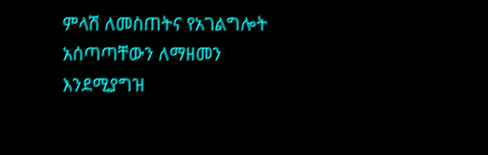ምላሽ ለመስጠትና የአገልግሎት አሰጣጣቸውን ለማዘመን እንደሚያግዝ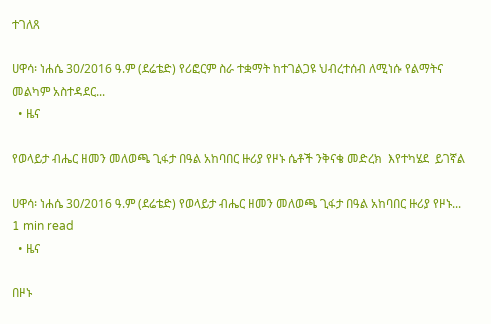ተገለጸ

ሀዋሳ፡ ነሐሴ 30/2016 ዓ.ም (ደሬቴድ) የሪፎርም ስራ ተቋማት ከተገልጋዩ ህብረተሰብ ለሚነሱ የልማትና መልካም አስተዳደር...
  • ዜና

የወላይታ ብሔር ዘመን መለወጫ ጊፋታ በዓል አከባበር ዙሪያ የዞኑ ሴቶች ንቅናቄ መድረክ  እየተካሄደ  ይገኛል

ሀዋሳ፡ ነሐሴ 30/2016 ዓ.ም (ደሬቴድ) የወላይታ ብሔር ዘመን መለወጫ ጊፋታ በዓል አከባበር ዙሪያ የዞኑ...
1 min read
  • ዜና

በዞኑ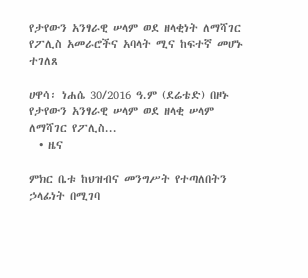የታየውን አንፃራዊ ሠላም ወደ ዘላቂነት ለማሻገር የፖሊስ አመራሮችና አባላት ሚና ከፍተኛ መሆኑ ተገለጸ

ሀዋሳ፡ ነሐሴ 30/2016 ዓ.ም (ደሬቴድ) በዞኑ የታየውን አንፃራዊ ሠላም ወደ ዘላቂ ሠላም ለማሻገር የፖሊስ...
  • ዜና

ምክር ቤቱ ከህዝብና መንግሥት የተጣለበትን ኃላፊነት በሚገባ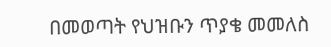በመወጣት የህዝቡን ጥያቄ መመለስ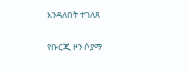እንዳለበት ተገለጸ

የቡርጂ ዞን ሶያማ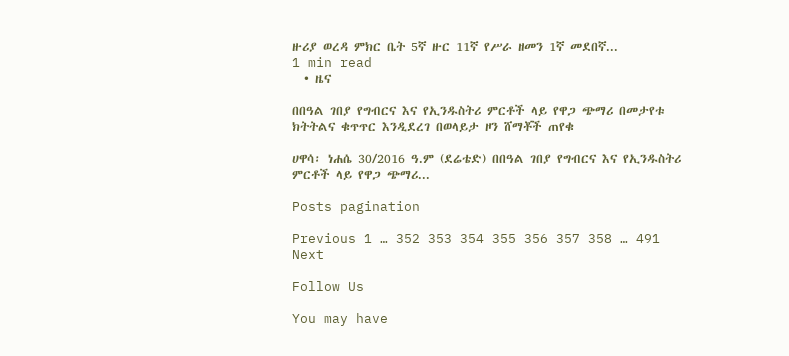ዙሪያ ወረዳ ምክር ቤት 5ኛ ዙር 11ኛ የሥራ ዘመን 1ኛ መደበኛ...
1 min read
  • ዜና

በበዓል ገበያ የግብርና እና የኢንዱስትሪ ምርቶች ላይ የዋጋ ጭማሪ በመታየቱ ክትትልና ቁጥጥር እንዲደረገ በወላይታ ዞን ሸማቾች ጠየቁ

ሀዋሳ፡ ነሐሴ 30/2016 ዓ.ም (ደሬቴድ) በበዓል ገበያ የግብርና እና የኢንዱስትሪ ምርቶች ላይ የዋጋ ጭማሪ...

Posts pagination

Previous 1 … 352 353 354 355 356 357 358 … 491 Next

Follow Us

You may have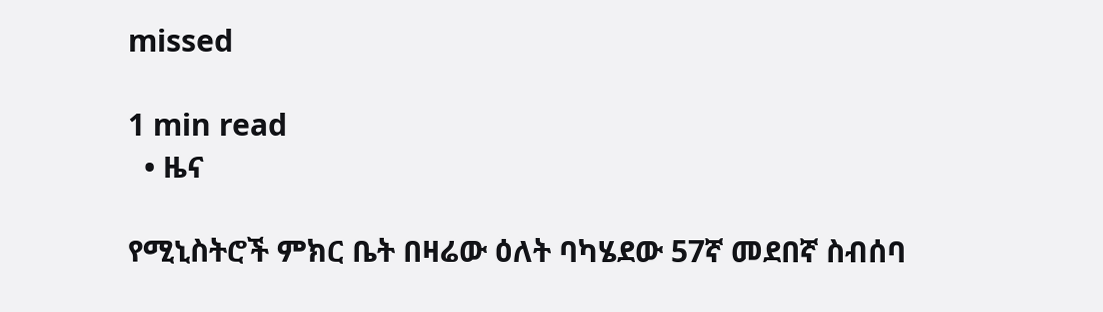missed

1 min read
  • ዜና

የሚኒስትሮች ምክር ቤት በዛሬው ዕለት ባካሄደው 57ኛ መደበኛ ስብሰባ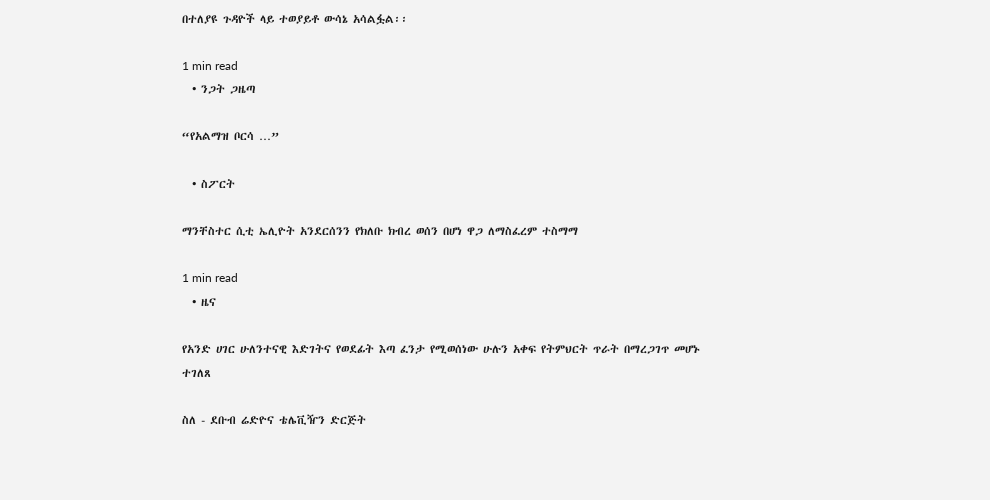በተለያዩ ጉዳዮች ላይ ተወያይቶ ውሳኔ አሳልፏል፡፡

1 min read
  • ንጋት ጋዜጣ

“የአልማዝ ቦርሳ …”

  • ስፖርት

ማንቸስተር ሲቲ ኤሊዮት አንደርሰንን የክለቡ ክብረ ወሰን በሆነ ዋጋ ለማስፈረም ተስማማ

1 min read
  • ዜና

የአንድ ሀገር ሁለንተናዊ እድገትና የወደፊት እጣ ፈንታ የሚወሰነው ሁሉን አቀፍ የትምህርት ጥራት በማረጋገጥ መሆኑ ተገለጸ

ስለ - ደቡብ ሬድዮና ቴሌቪዥን ድርጅት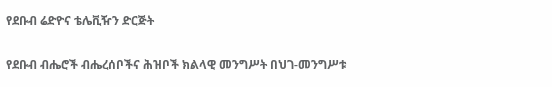የደቡብ ሬድዮና ቴሌቪዥን ድርጅት

የደቡብ ብሔሮች ብሔረሰቦችና ሕዝቦች ክልላዊ መንግሥት በህገ-መንግሥቱ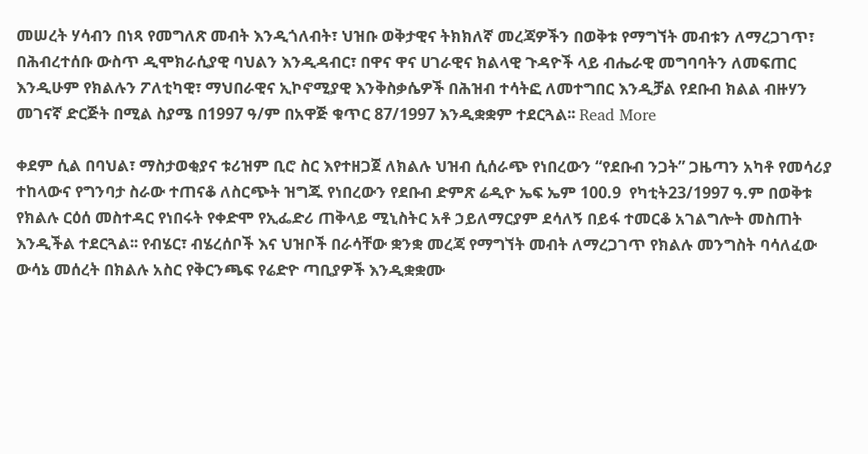መሠረት ሃሳብን በነጻ የመግለጽ መብት እንዲጎለብት፣ ህዝቡ ወቅታዊና ትክክለኛ መረጃዎችን በወቅቱ የማግኘት መብቱን ለማረጋገጥ፣ በሕብረተሰቡ ውስጥ ዲሞክራሲያዊ ባህልን እንዲዳብር፣ በዋና ዋና ሀገራዊና ክልላዊ ጉዳዮች ላይ ብሔራዊ መግባባትን ለመፍጠር እንዲሁም የክልሉን ፖለቲካዊ፣ ማህበራዊና ኢኮኖሚያዊ እንቅስቃሴዎች በሕዝብ ተሳትፎ ለመተግበር እንዲቻል የደቡብ ክልል ብዙሃን መገናኛ ድርጅት በሚል ስያሜ በ1997 ዓ/ም በአዋጅ ቁጥር 87/1997 እንዲቋቋም ተደርጓል፡፡ Read More

ቀደም ሲል በባህል፣ ማስታወቂያና ቱሪዝም ቢሮ ስር እየተዘጋጀ ለክልሉ ህዝብ ሲሰራጭ የነበረውን “የደቡብ ንጋት” ጋዜጣን አካቶ የመሳሪያ ተከላውና የግንባታ ስራው ተጠናቆ ለስርጭት ዝግጁ የነበረውን የደቡብ ድምጽ ሬዲዮ ኤፍ ኤም 100.9  የካቲት23/1997 ዓ.ም በወቅቱ የክልሉ ርዕሰ መስተዳር የነበሩት የቀድሞ የኢፌድሪ ጠቅላይ ሚኒስትር አቶ ኃይለማርያም ደሳለኝ በይፋ ተመርቆ አገልግሎት መስጠት እንዲችል ተደርጓል፡፡ የብሄር፣ ብሄረሰቦች እና ህዝቦች በራሳቸው ቋንቋ መረጃ የማግኘት መብት ለማረጋገጥ የክልሉ መንግስት ባሳለፈው ውሳኔ መሰረት በክልሉ አስር የቅርንጫፍ የሬድዮ ጣቢያዎች እንዲቋቋሙ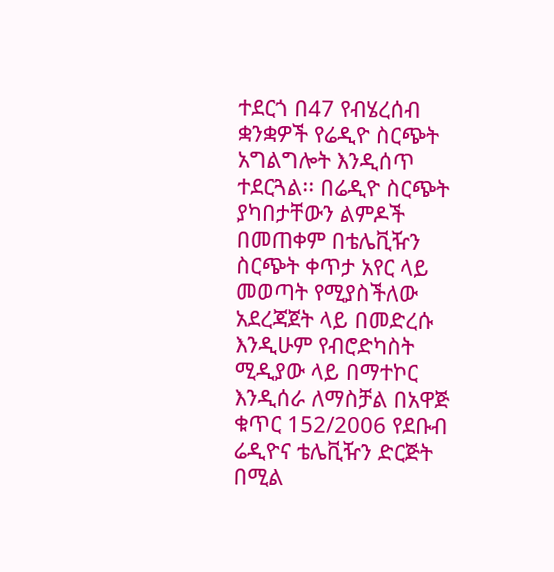ተደርጎ በ47 የብሄረሰብ ቋንቋዎች የሬዲዮ ስርጭት አግልግሎት እንዲሰጥ ተደርጓል፡፡ በሬዲዮ ስርጭት ያካበታቸውን ልምዶች በመጠቀም በቴሌቪዥን ስርጭት ቀጥታ አየር ላይ መወጣት የሚያስችለው አደረጃጀት ላይ በመድረሱ እንዲሁም የብሮድካስት ሚዲያው ላይ በማተኮር እንዲሰራ ለማስቻል በአዋጅ ቁጥር 152/2006 የደቡብ ሬዲዮና ቴሌቪዥን ድርጅት በሚል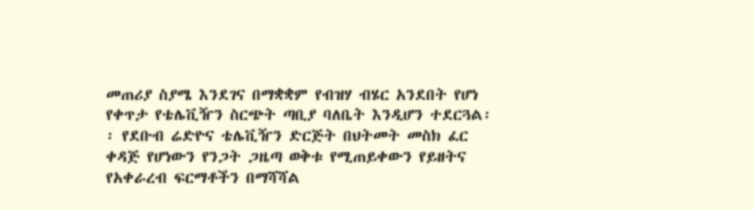መጠሪያ ስያሜ እንደገና በማቋቋም የብዝሃ ብሄር አንደበት የሆነ የቀጥታ የቴሌቪዥን ስርጭት ጣቢያ ባለቤት እንዲሆን ተደርጓል፡፡ የደቡብ ሬድዮና ቴሌቪዥን ድርጅት በህትመት መስክ ፈር ቀዳጅ የሆነውን የንጋት ጋዜጣ ወቅቱ የሚጠይቀውን የይዘትና የአቀራረብ ፍርማቶችን በማሻሻል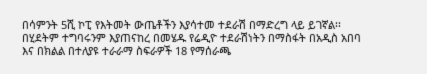በሳምንት 5ሺ ኮፒ የእትመት ውጤቶችን እያሳተመ ተደራሽ በማድረግ ላይ ይገኛል፡፡ በሂደትም ተግባሩንም እያጠናከረ በመሄዱ የሬዲዮ ተደራሽነትን በማስፋት በአዲስ አበባ እና በክልል በተለያዩ ተራራማ ስፍራዎች 18 የማሰራጫ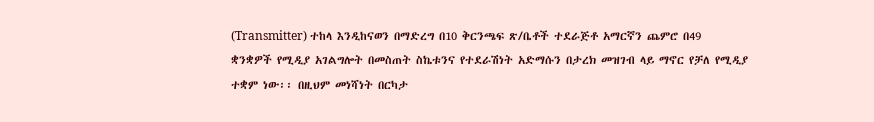(Transmitter) ተከላ እንዲከናወን በማድረግ በ10 ቅርንጫፍ ጽ/ቤቶች ተደራጅቶ አማርኛን ጨምሮ በ49 ቋንቋዎች የሚዲያ አገልግሎት በመስጠት ስኬቱንና የተደራሽነት አድማሱን በታረክ መዝገብ ላይ ማኖር የቻለ የሚዲያ ተቋም ነው፡፡ በዚህም መነሻነት በርካታ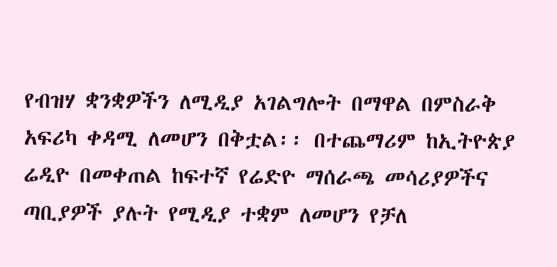የብዝሃ ቋንቋዎችን ለሚዲያ አገልግሎት በማዋል በምስራቅ አፍሪካ ቀዳሚ ለመሆን በቅቷል፡፡ በተጨማሪም ከኢትዮጵያ ሬዲዮ በመቀጠል ከፍተኛ የሬድዮ ማሰራጫ መሳሪያዎችና ጣቢያዎች ያሉት የሚዲያ ተቋም ለመሆን የቻለ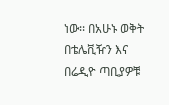ነው፡፡ በአሁኑ ወቅት በቴሌቪዥን እና በሬዲዮ ጣቢያዎቹ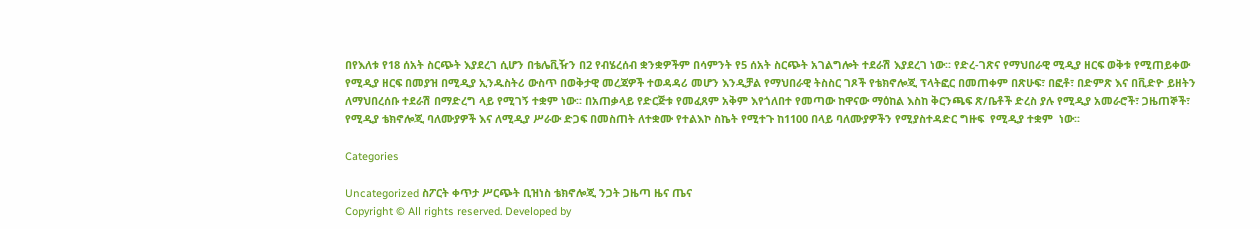በየእለቱ የ18 ሰአት ስርጭት እያደረገ ሲሆን በቴሌቪዥን በ2 የብሄረሰብ ቋንቋዎችም በሳምንት የ5 ሰአት ስርጭት አገልግሎት ተደራሽ እያደረገ ነው፡፡ የድረ-ገጽና የማህበራዊ ሚዲያ ዘርፍ ወቅቱ የሚጠይቀው የሚዲያ ዘርፍ በመያዝ በሚዲያ ኢንዱስትሪ ውስጥ በወቅታዊ መረጃዎች ተወዳዳሪ መሆን እንዲቻል የማህበራዊ ትስስር ገጾች የቴክኖሎጂ ፕላትፎር በመጠቀም በጽሁፍ፣ በፎቶ፣ በድምጽ እና በቪድዮ ይዘትን ለማህበረሰቡ ተደራሽ በማድረግ ላይ የሚገኝ ተቋም ነው፡፡ በአጠቃላይ የድርጅቱ የመፈጸም አቅም እየጎለበተ የመጣው ከዋናው ማዕከል እስከ ቅርንጫፍ ጽ/ቤቶች ድረስ ያሉ የሚዲያ አመራሮች፣ ጋዜጠኞች፣ የሚዲያ ቴክኖሎጂ ባለሙያዎች እና ለሚዲያ ሥራው ድጋፍ በመስጠት ለተቋሙ የተልእኮ ስኬት የሚተጉ ከ1100 በላይ ባለሙያዎችን የሚያስተዳድር ግዙፍ  የሚዲያ ተቋም  ነው፡፡

Categories

Uncategorized ስፖርት ቀጥታ ሥርጭት ቢዝነስ ቴክኖሎጂ ንጋት ጋዜጣ ዜና ጤና
Copyright © All rights reserved. Developed by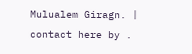Mulualem Giragn. | contact here by .